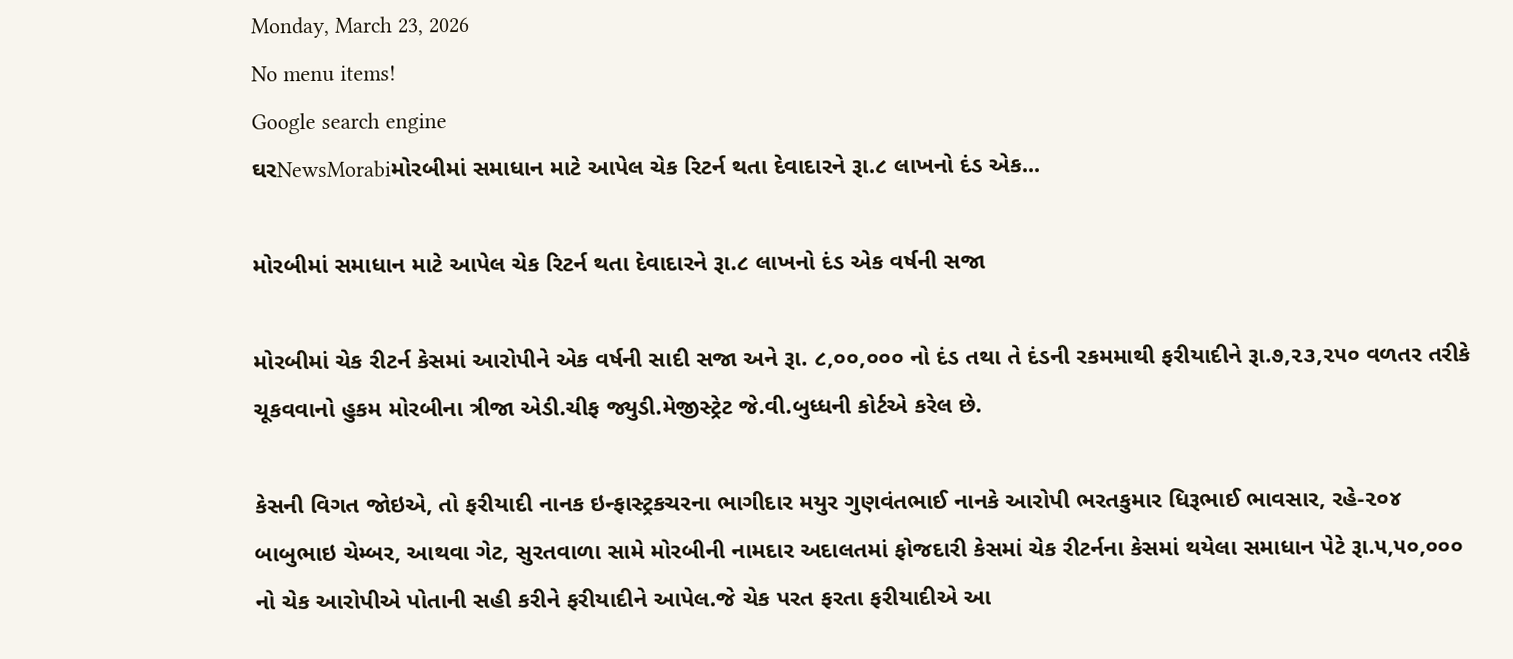Monday, March 23, 2026
No menu items!
Google search engine
ઘરNewsMorabiમોરબીમાં સમાધાન માટે આપેલ ચેક રિટર્ન થતા દેવાદારને રૂા.૮ લાખનો દંડ એક...

મોરબીમાં સમાધાન માટે આપેલ ચેક રિટર્ન થતા દેવાદારને રૂા.૮ લાખનો દંડ એક વર્ષની સજા

મોરબીમાં ચેક રીટર્ન કેસમાં આરોપીને એક વર્ષની સાદી સજા અને રૂા. ૮,૦૦,૦૦૦ નો દંડ તથા તે દંડની રકમમાથી ફરીયાદીને રૂા.૭,૨૩,૨૫૦ વળતર તરીકે ચૂકવવાનો હુકમ મોરબીના ત્રીજા એડી.ચીફ જ્યુડી.મેજીસ્ટ્રેટ જે.વી.બુધ્ધની કોર્ટએ કરેલ છે.

કેસની વિગત જોઇએ, તો ફરીયાદી નાનક ઇન્ફાસ્ટ્રકચરના ભાગીદાર મયુર ગુણવંતભાઈ નાનકે આરોપી ભરતકુમાર ધિરૂભાઈ ભાવસાર, રહે-૨૦૪ બાબુભાઇ ચેમ્બર, આથવા ગેટ, સુરતવાળા સામે મોરબીની નામદાર અદાલતમાં ફોજદારી કેસમાં ચેક રીટર્નના કેસમાં થયેલા સમાધાન પેટે રૂા.૫,૫૦,૦૦૦ નો ચેક આરોપીએ પોતાની સહી કરીને ફરીયાદીને આપેલ.જે ચેક પરત ફરતા ફરીયાદીએ આ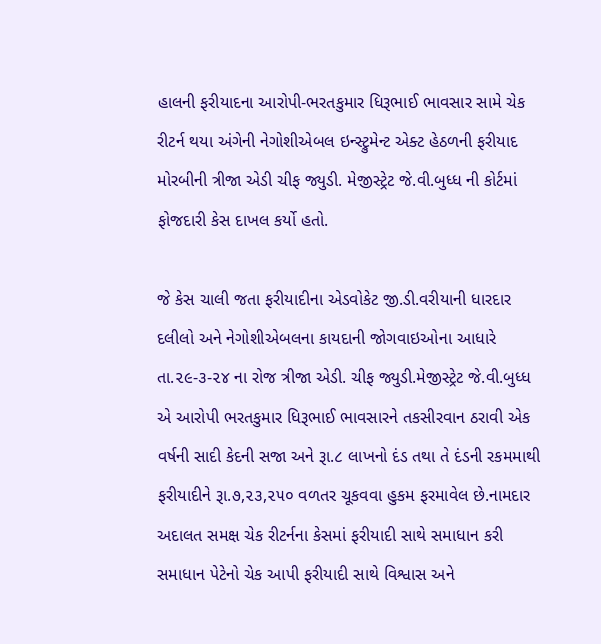હાલની ફરીયાદના આરોપી-ભરતકુમાર ધિરૂભાઈ ભાવસાર સામે ચેક રીટર્ન થયા અંગેની નેગોશીએબલ ઇન્સ્ટ્રુમેન્ટ એક્ટ હેઠળની ફરીયાદ મોરબીની ત્રીજા એડી ચીફ જ્યુડી. મેજીસ્ટ્રેટ જે.વી.બુધ્ધ ની કોર્ટમાં ફોજદારી કેસ દાખલ કર્યો હતો.

જે કેસ ચાલી જતા ફરીયાદીના એડવોકેટ જી.ડી.વરીયાની ધારદાર દલીલો અને નેગોશીએબલના કાયદાની જોગવાઇઓના આધારે તા.૨૯-૩-૨૪ ના રોજ ત્રીજા એડી. ચીફ જ્યુડી.મેજીસ્ટ્રેટ જે.વી.બુધ્ધ એ આરોપી ભરતકુમાર ધિરૂભાઈ ભાવસારને તકસીરવાન ઠરાવી એક વર્ષની સાદી કેદની સજા અને રૂા.૮ લાખનો દંડ તથા તે દંડની રકમમાથી ફરીયાદીને રૂા.૭,૨૩,૨૫૦ વળતર ચૂકવવા હુકમ ફરમાવેલ છે.નામદાર અદાલત સમક્ષ ચેક રીટર્નના કેસમાં ફરીયાદી સાથે સમાધાન કરી સમાધાન પેટેનો ચેક આપી ફરીયાદી સાથે વિશ્વાસ અને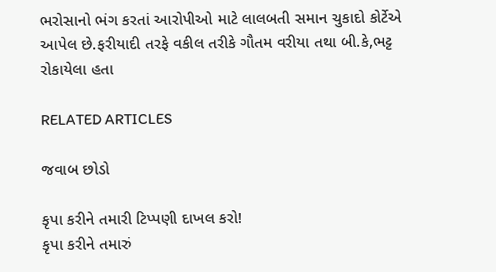ભરોસાનો ભંગ કરતાં આરોપીઓ માટે લાલબતી સમાન ચુકાદો કોર્ટેએ આપેલ છે.ફરીયાદી તરફે વકીલ તરીકે ગૌતમ વરીયા તથા બી.કે,ભટ્ટ રોકાયેલા હતા

RELATED ARTICLES

જવાબ છોડો

કૃપા કરીને તમારી ટિપ્પણી દાખલ કરો!
કૃપા કરીને તમારું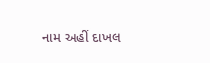નામ અહીં દાખલ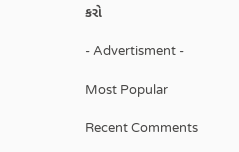કરો

- Advertisment -

Most Popular

Recent Comments